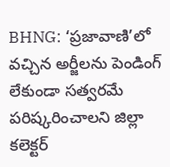BHNG: ‘ప్రజావాణి’లో వచ్చిన అర్జీలను పెండింగ్ లేకుండా సత్వరమే పరిష్కరించాలని జిల్లా కలెక్టర్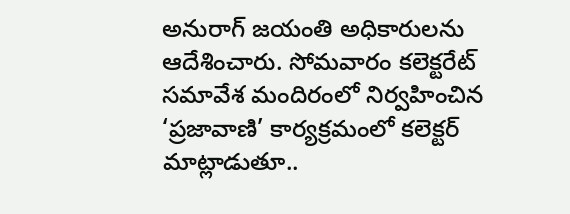అనురాగ్ జయంతి అధికారులను ఆదేశించారు. సోమవారం కలెక్టరేట్ సమావేశ మందిరంలో నిర్వహించిన ‘ప్రజావాణి’ కార్యక్రమంలో కలెక్టర్ మాట్లాడుతూ..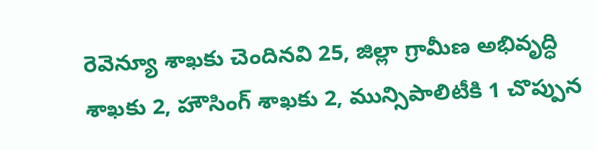రెవెన్యూ శాఖకు చెందినవి 25, జిల్లా గ్రామీణ అభివృద్ధి శాఖకు 2, హౌసింగ్ శాఖకు 2, మున్సిపాలిటీకి 1 చొప్పున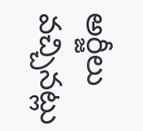అర్జీలు వచ్చినట్లు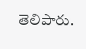తెలిపారు.